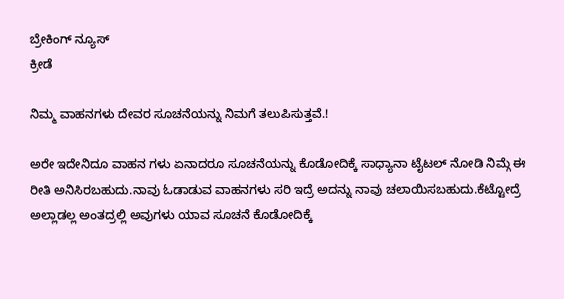ಬ್ರೇಕಿಂಗ್ ನ್ಯೂಸ್
ಕ್ರೀಡೆ

ನಿಮ್ಮ ವಾಹನಗಳು ದೇವರ ಸೂಚನೆಯನ್ನು ನಿಮಗೆ ತಲುಪಿಸುತ್ತವೆ.!

ಅರೇ ಇದೇನಿದೂ ವಾಹನ ಗಳು ಏನಾದರೂ ಸೂಚನೆಯನ್ನು ಕೊಡೋದಿಕ್ಕೆ ಸಾಧ್ಯಾನಾ ಟೈಟಲ್ ನೋಡಿ ನಿಮ್ಗೆ ಈ ರೀತಿ ಅನಿಸಿರಬಹುದು.ನಾವು ಓಡಾಡುವ ವಾಹನಗಳು ಸರಿ ಇದ್ರೆ ಅದನ್ನು ನಾವು ಚಲಾಯಿಸಬಹುದು.ಕೆಟ್ಟೋದ್ರೆ ಅಲ್ಲಾಡಲ್ಲ ಅಂತದ್ರಲ್ಲಿ ಅವುಗಳು ಯಾವ ಸೂಚನೆ ಕೊಡೋದಿಕ್ಕೆ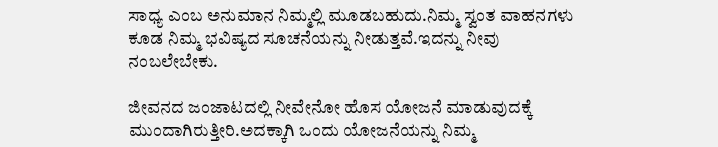ಸಾಧ್ಯ ಎಂಬ ಅನುಮಾನ ನಿಮ್ಮಲ್ಲಿ ಮೂಡಬಹುದು.ನಿಮ್ಮ ಸ್ವಂತ ವಾಹನಗಳು ಕೂಡ ನಿಮ್ಮ ಭವಿಷ್ಯದ ಸೂಚನೆಯನ್ನು ನೀಡುತ್ತವೆ.ಇದನ್ನು ನೀವು ನಂಬಲೇಬೇಕು.

ಜೀವನದ ಜಂಜಾಟದಲ್ಲಿ ನೀವೇನೋ ಹೊಸ ಯೋಜನೆ ಮಾಡುವುದಕ್ಕೆ ಮುಂದಾಗಿರುತ್ತೀರಿ.ಅದಕ್ಕಾಗಿ ಒಂದು ಯೋಜನೆಯನ್ನು ನಿಮ್ಮ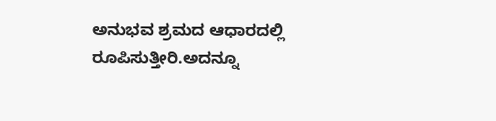ಅನುಭವ ಶ್ರಮದ ಆಧಾರದಲ್ಲಿ ರೂಪಿಸುತ್ತೀರಿ.ಅದನ್ನೂ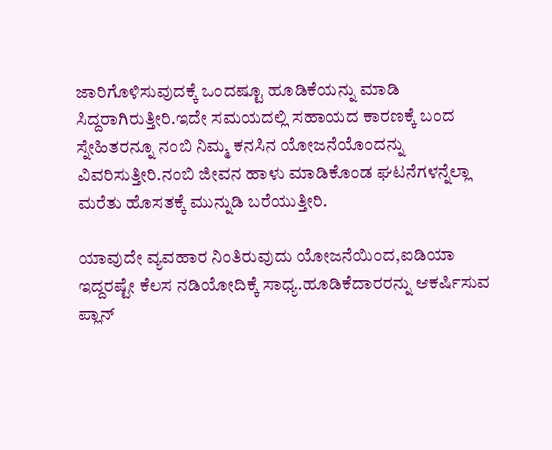ಜಾರಿಗೊಳಿಸುವುದಕ್ಕೆ ಒಂದಷ್ಟೂ ಹೂಡಿಕೆಯನ್ನು ಮಾಡಿ ಸಿದ್ದರಾಗಿರುತ್ತೀರಿ.ಇದೇ ಸಮಯದಲ್ಲಿ ಸಹಾಯದ ಕಾರಣಕ್ಕೆ ಬಂದ ಸ್ನೇಹಿತರನ್ನೂ ನಂಬಿ ನಿಮ್ಮ ಕನಸಿನ ಯೋಜನೆಯೊಂದನ್ನು ವಿವರಿಸುತ್ತೀರಿ.ನಂಬಿ ಜೀವನ ಹಾಳು ಮಾಡಿಕೊಂಡ ಘಟನೆಗಳನ್ನೆಲ್ಲಾ ಮರೆತು ಹೊಸತಕ್ಕೆ ಮುನ್ನುಡಿ ಬರೆಯುತ್ತೀರಿ.

ಯಾವುದೇ ವ್ಯವಹಾರ ನಿಂತಿರುವುದು ಯೋಜನೆಯಿಂದ,ಐಡಿಯಾ ಇದ್ದರಷ್ಟೇ ಕೆಲಸ ನಡಿಯೋದಿಕ್ಕೆ ಸಾಧ್ಯ.ಹೂಡಿಕೆದಾರರನ್ನು ಆಕರ್ಷಿಸುವ ಪ್ಲಾನ್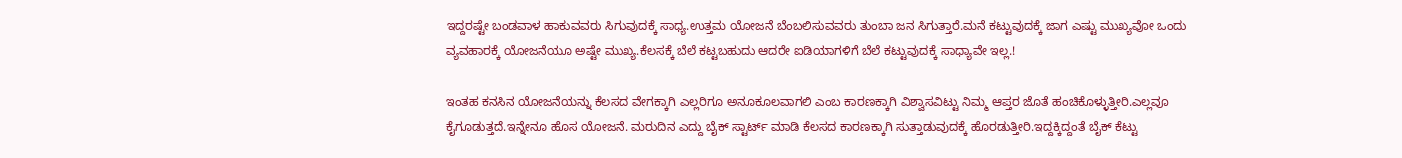ಇದ್ದರಷ್ಟೇ ಬಂಡವಾಳ ಹಾಕುವವರು ಸಿಗುವುದಕ್ಕೆ ಸಾಧ್ಯ.ಉತ್ತಮ ಯೋಜನೆ ಬೆಂಬಲಿಸುವವರು ತುಂಬಾ ಜನ ಸಿಗುತ್ತಾರೆ.ಮನೆ ಕಟ್ಟುವುದಕ್ಕೆ ಜಾಗ ಎಷ್ಟು ಮುಖ್ಯವೋ ಒಂದು ವ್ಯವಹಾರಕ್ಕೆ ಯೋಜನೆಯೂ ಅಷ್ಟೇ ಮುಖ್ಯ.ಕೆಲಸಕ್ಕೆ ಬೆಲೆ ಕಟ್ಟಬಹುದು ಆದರೇ ಐಡಿಯಾಗಳಿಗೆ ಬೆಲೆ ಕಟ್ಟುವುದಕ್ಕೆ ಸಾಧ್ಯಾವೇ ಇಲ್ಲ.!

ಇಂತಹ ಕನಸಿನ ಯೋಜನೆಯನ್ನು ಕೆಲಸದ ವೇಗಕ್ಕಾಗಿ ಎಲ್ಲರಿಗೂ ಅನೂಕೂಲವಾಗಲಿ ಎಂಬ ಕಾರಣಕ್ಕಾಗಿ ವಿಶ್ವಾಸವಿಟ್ಟು ನಿಮ್ಮ ಆಪ್ತರ ಜೊತೆ ಹಂಚಿಕೊಳ್ಳುತ್ತೀರಿ.ಎಲ್ಲವೂ ಕೈಗೂಡುತ್ತದೆ.ಇನ್ನೇನೂ ಹೊಸ ಯೋಜನೆ. ಮರುದಿನ ಎದ್ದು ಬೈಕ್ ಸ್ಟಾರ್ಟ್ ಮಾಡಿ ಕೆಲಸದ ಕಾರಣಕ್ಕಾಗಿ ಸುತ್ತಾಡುವುದಕ್ಕೆ ಹೊರಡುತ್ತೀರಿ.ಇದ್ದಕ್ಕಿದ್ದಂತೆ ಬೈಕ್ ಕೆಟ್ಟು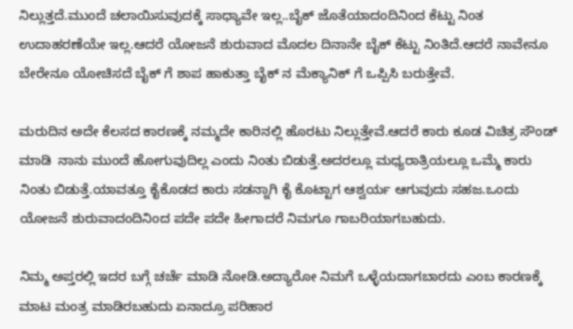ನಿಲ್ಲುತ್ತದೆ.ಮುಂದೆ ಚಲಾಯಿಸುವುದಕ್ಕೆ ಸಾಧ್ಯಾವೇ ಇಲ್ಲ..ಬೈಕ್ ಜೊತೆಯಾದಂದಿನಿಂದ ಕೆಟ್ಟು ನಿಂತ ಉದಾಹರಣೆಯೇ ಇಲ್ಲ.ಆದರೆ ಯೋಜನೆ ಶುರುವಾದ ಮೊದಲ ದಿನಾನೇ ಬೈಕ್ ಕೆಟ್ಟು ನಿಂತಿದೆ.ಆದರೆ ನಾವೇನೂ ಬೇರೇನೂ ಯೋಚಿಸದೆ ಬೈಕ್ ಗೆ ಶಾಪ ಹಾಕುತ್ತಾ ಬೈಕ್ ನ ಮೆಕ್ಯಾನಿಕ್ ಗೆ ಒಪ್ಪಿಸಿ ಬರುತ್ತೇವೆ.

ಮರುದಿನ ಅದೇ ಕೆಲಸದ ಕಾರಣಕ್ಕೆ ನಮ್ಮದೇ ಕಾರಿನಲ್ಲಿ ಹೊರಟು ನಿಲ್ಲುತ್ತೇವೆ.ಆದರೆ ಕಾರು ಕೂಡ ವಿಚಿತ್ರ ಸೌಂಡ್ ಮಾಡಿ  ನಾನು ಮುಂದೆ ಹೋಗುವುದಿಲ್ಲ ಎಂದು ನಿಂತು ಬಿಡುತ್ತೆ.ಅದರಲ್ಲೂ ಮಧ್ಯರಾತ್ರಿಯಲ್ಲೂ ಒಮ್ಮೆ ಕಾರು ನಿಂತು ಬಿಡುತ್ತೆ.ಯಾವತ್ತೂ ಕೈಕೊಡದ ಕಾರು ಸಡನ್ನಾಗಿ ಕೈ ಕೊಟ್ಟಾಗ ಆಶ್ವರ್ಯ ಆಗುವುದು ಸಹಜ.ಒಂದು ಯೋಜನೆ ಶುರುವಾದಂದಿನಿಂದ ಪದೇ ಪದೇ ಹೀಗಾದರೆ ನಿಮಗೂ ಗಾಬರಿಯಾಗಬಹುದು.

ನಿಮ್ಮ ಅಪ್ತರಲ್ಲಿ ಇದರ ಬಗ್ಗೆ ಚರ್ಚೆ ಮಾಡಿ ನೋಡಿ.ಅದ್ಯಾರೋ ನಿಮಗೆ ಒಳ್ಳೆಯದಾಗಬಾರದು ಎಂಬ ಕಾರಣಕ್ಕೆ ಮಾಟ ಮಂತ್ರ ಮಾಡಿರಬಹುದು ಏನಾದ್ರೂ ಪರಿಹಾರ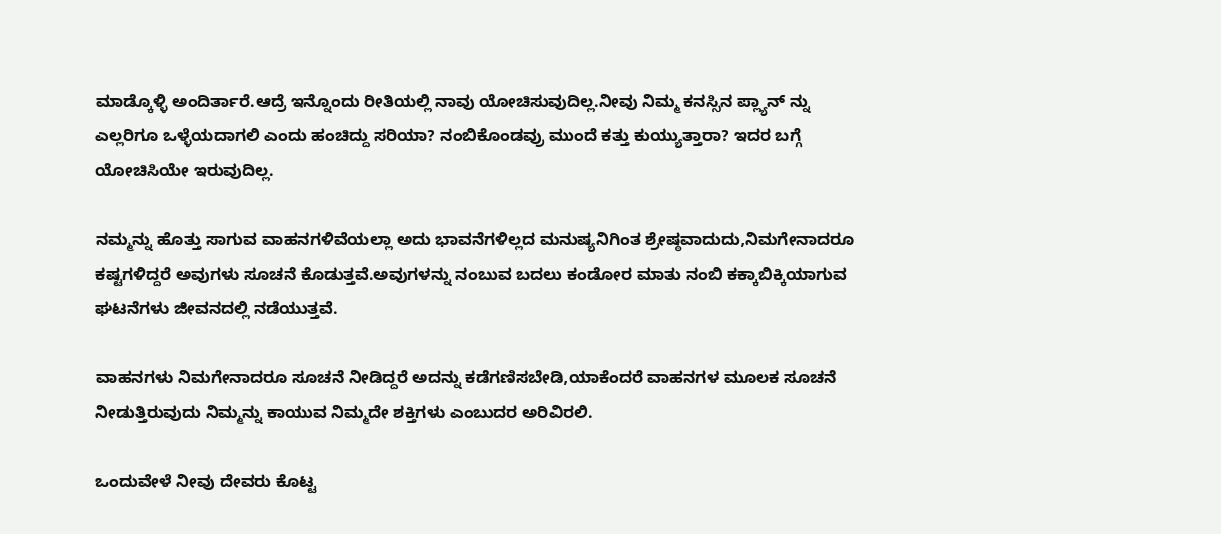ಮಾಡ್ಕೊಳ್ಳಿ ಅಂದಿರ್ತಾರೆ.ಆದ್ರೆ ಇನ್ನೊಂದು ರೀತಿಯಲ್ಲಿ ನಾವು ಯೋಚಿಸುವುದಿಲ್ಲ.ನೀವು ನಿಮ್ಮ ಕನಸ್ಸಿನ ಪ್ಲ್ಯಾನ್ ನ್ನು ಎಲ್ಲರಿಗೂ ಒಳ್ಳೆಯದಾಗಲಿ ಎಂದು ಹಂಚಿದ್ದು ಸರಿಯಾ? ನಂಬಿಕೊಂಡವ್ರು ಮುಂದೆ ಕತ್ತು ಕುಯ್ಯುತ್ತಾರಾ? ಇದರ ಬಗ್ಗೆ ಯೋಚಿಸಿಯೇ ಇರುವುದಿಲ್ಲ.

ನಮ್ಮನ್ನು ಹೊತ್ತು ಸಾಗುವ ವಾಹನಗಳಿವೆಯಲ್ಲಾ ಅದು ಭಾವನೆಗಳಿಲ್ಲದ ಮನುಷ್ಯನಿಗಿಂತ ಶ್ರೇಷ್ಠವಾದುದು,ನಿಮಗೇನಾದರೂ ಕಷ್ಟಗಳಿದ್ದರೆ ಅವುಗಳು ಸೂಚನೆ ಕೊಡುತ್ತವೆ.ಅವುಗಳನ್ನು ನಂಬುವ ಬದಲು ಕಂಡೋರ ಮಾತು ನಂಬಿ ಕಕ್ಕಾಬಿಕ್ಕಿಯಾಗುವ ಘಟನೆಗಳು ಜೀವನದಲ್ಲಿ ನಡೆಯುತ್ತವೆ.

ವಾಹನಗಳು ನಿಮಗೇನಾದರೂ ಸೂಚನೆ ನೀಡಿದ್ದರೆ ಅದನ್ನು ಕಡೆಗಣಿಸಬೇಡಿ,ಯಾಕೆಂದರೆ ವಾಹನಗಳ ಮೂಲಕ ಸೂಚನೆ ನೀಡುತ್ತಿರುವುದು ನಿಮ್ಮನ್ನು ಕಾಯುವ ನಿಮ್ಮದೇ ಶಕ್ತಿಗಳು ಎಂಬುದರ ಅರಿವಿರಲಿ.

ಒಂದುವೇಳೆ ನೀವು ದೇವರು ಕೊಟ್ಟ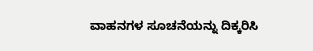ವಾಹನಗಳ ಸೂಚನೆಯನ್ನು ದಿಕ್ಕರಿಸಿ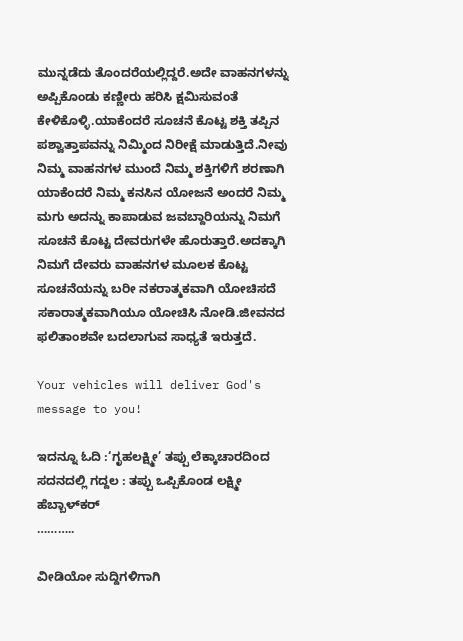ಮುನ್ನಡೆದು ತೊಂದರೆಯಲ್ಲಿದ್ದರೆ.ಅದೇ ವಾಹನಗಳನ್ನು ಅಪ್ಪಿಕೊಂಡು ಕಣ್ಣೀರು ಹರಿಸಿ ಕ್ಷಮಿಸುವಂತೆ ಕೇಳಿಕೊಳ್ಳಿ.ಯಾಕೆಂದರೆ ಸೂಚನೆ ಕೊಟ್ಟ ಶಕ್ತಿ ತಪ್ಪಿನ ಪಶ್ವಾತ್ತಾಪವನ್ನು ನಿಮ್ಮಿಂದ ನಿರೀಕ್ಷೆ ಮಾಡುತ್ತಿದೆ.ನೀವು ನಿಮ್ಮ ವಾಹನಗಳ ಮುಂದೆ ನಿಮ್ಮ ಶಕ್ತಿಗಳಿಗೆ ಶರಣಾಗಿ ಯಾಕೆಂದರೆ ನಿಮ್ಮ ಕನಸಿನ ಯೋಜನೆ ಅಂದರೆ ನಿಮ್ಮ ಮಗು ಅದನ್ನು ಕಾಪಾಡುವ ಜವಬ್ದಾರಿಯನ್ನು ನಿಮಗೆ ಸೂಚನೆ ಕೊಟ್ಟ ದೇವರುಗಳೇ ಹೊರುತ್ತಾರೆ.ಅದಕ್ಕಾಗಿ ನಿಮಗೆ ದೇವರು ವಾಹನಗಳ ಮೂಲಕ ಕೊಟ್ಟ ಸೂಚನೆಯನ್ನು ಬರೀ ನಕರಾತ್ಮಕವಾಗಿ ಯೋಚಿಸದೆ ಸಕಾರಾತ್ಮಕವಾಗಿಯೂ ಯೋಚಿಸಿ ನೋಡಿ.ಜೀವನದ ಫಲಿತಾಂಶವೇ ಬದಲಾಗುವ ಸಾಧ್ಯತೆ ಇರುತ್ತದೆ.

Your vehicles will deliver God's message to you!

ಇದನ್ನೂ ಓದಿ :‘ಗೃಹಲಕ್ಷ್ಮೀ’ ತಪ್ಪು ಲೆಕ್ಕಾಚಾರದಿಂದ ಸದನದಲ್ಲಿ ಗದ್ದಲ : ತಪ್ಪು ಒಪ್ಪಿಕೊಂಡ ಲಕ್ಷ್ಮೀ ಹೆಬ್ಬಾಳ್‌ಕರ್
………..

ವೀಡಿಯೋ ಸುದ್ದಿಗಳಿಗಾಗಿ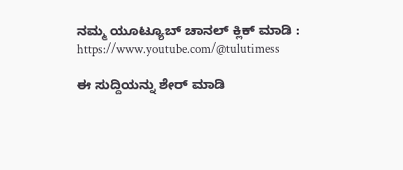ನಮ್ಮ ಯೂಟ್ಯೂಬ್ ಚಾನಲ್ ಕ್ಲಿಕ್ ಮಾಡಿ : https://www.youtube.com/@tulutimess

ಈ ಸುದ್ದಿಯನ್ನು ಶೇರ್ ಮಾಡಿ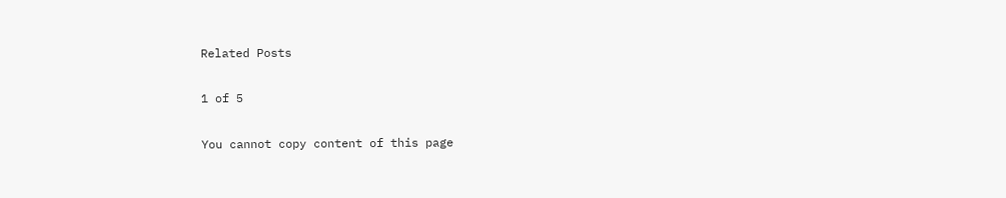Related Posts

1 of 5

You cannot copy content of this page